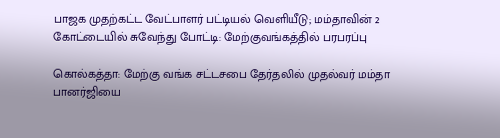பாஜக முதற்கட்ட வேட்பாளர் பட்டியல் வெளியீடு; மம்தாவின் 2 கோட்டையில் சுவேந்து போட்டி: மேற்குவங்கத்தில் பரபரப்பு

கொல்கத்தா: மேற்கு வங்க சட்டசபை தேர்தலில் முதல்வர் மம்தா பானர்ஜியை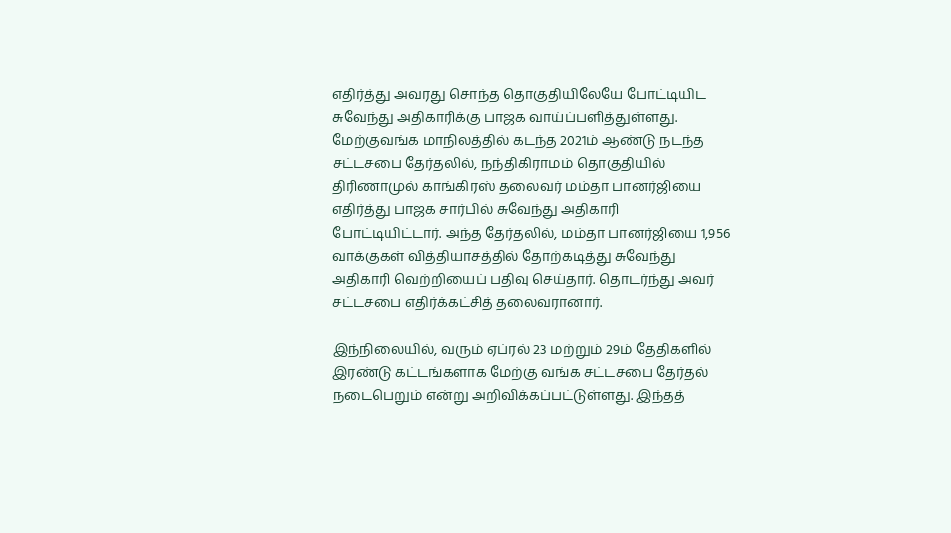எதிர்த்து அவரது சொந்த தொகுதியிலேயே போட்டியிட சுவேந்து அதிகாரிக்கு பாஜக வாய்ப்பளித்துள்ளது. மேற்குவங்க மாநிலத்தில் கடந்த 2021ம் ஆண்டு நடந்த சட்டசபை தேர்தலில், நந்திகிராமம் தொகுதியில் திரிணாமுல் காங்கிரஸ் தலைவர் மம்தா பானர்ஜியை எதிர்த்து பாஜக சார்பில் சுவேந்து அதிகாரி போட்டியிட்டார். அந்த தேர்தலில், மம்தா பானர்ஜியை 1,956 வாக்குகள் வித்தியாசத்தில் தோற்கடித்து சுவேந்து அதிகாரி வெற்றியைப் பதிவு செய்தார். தொடர்ந்து அவர் சட்டசபை எதிர்க்கட்சித் தலைவரானார்.

இந்நிலையில், வரும் ஏப்ரல் 23 மற்றும் 29ம் தேதிகளில் இரண்டு கட்டங்களாக மேற்கு வங்க சட்டசபை தேர்தல் நடைபெறும் என்று அறிவிக்கப்பட்டுள்ளது. இந்தத்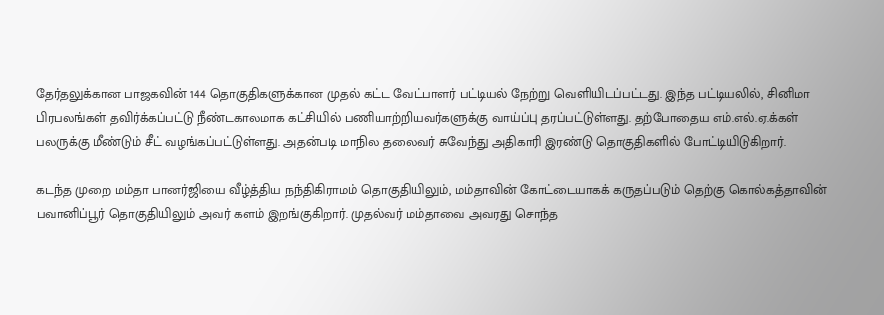தேர்தலுக்கான பாஜகவின் 144 தொகுதிகளுக்கான முதல் கட்ட வேட்பாளர் பட்டியல் நேற்று வெளியிடப்பட்டது. இந்த பட்டியலில், சினிமா பிரபலங்கள் தவிர்க்கப்பட்டு நீண்டகாலமாக கட்சியில் பணியாற்றியவர்களுக்கு வாய்ப்பு தரப்பட்டுள்ளது. தற்போதைய எம்.எல்.ஏ.க்கள் பலருக்கு மீண்டும் சீட் வழங்கப்பட்டுள்ளது. அதன்படி மாநில தலைவர் சுவேந்து அதிகாரி இரண்டு தொகுதிகளில் போட்டியிடுகிறார்.

கடந்த முறை மம்தா பானர்ஜியை வீழ்த்திய நந்திகிராமம் தொகுதியிலும், மம்தாவின் கோட்டையாகக் கருதப்படும் தெற்கு கொல்கத்தாவின் பவானிப்பூர் தொகுதியிலும் அவர் களம் இறங்குகிறார். முதல்வர் மம்தாவை அவரது சொந்த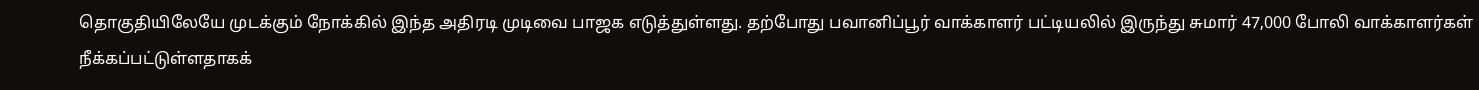தொகுதியிலேயே முடக்கும் நோக்கில் இந்த அதிரடி முடிவை பாஜக எடுத்துள்ளது. தற்போது பவானிப்பூர் வாக்காளர் பட்டியலில் இருந்து சுமார் 47,000 போலி வாக்காளர்கள் நீக்கப்பட்டுள்ளதாகக்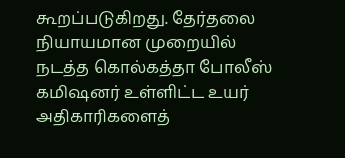கூறப்படுகிறது. தேர்தலை நியாயமான முறையில் நடத்த கொல்கத்தா போலீஸ் கமிஷனர் உள்ளிட்ட உயர் அதிகாரிகளைத்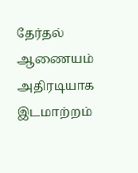தேர்தல் ஆணையம் அதிரடியாக இடமாற்றம்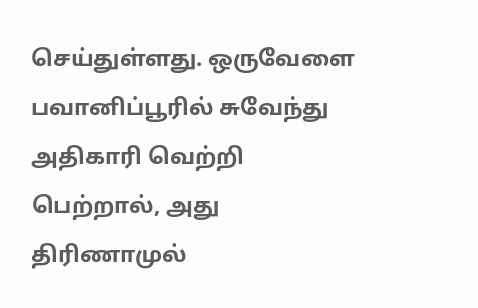செய்துள்ளது. ஒருவேளை பவானிப்பூரில் சுவேந்து அதிகாரி வெற்றி பெற்றால், அது திரிணாமுல்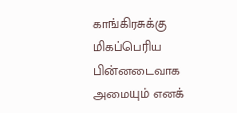காங்கிரசுக்கு மிகப்பெரிய பின்னடைவாக அமையும் எனக்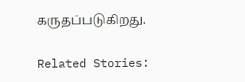கருதப்படுகிறது.

Related Stories: